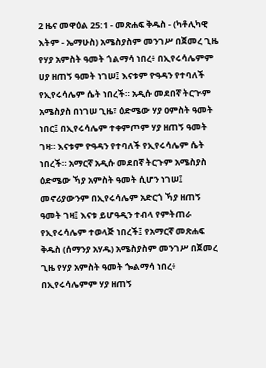2 ዜና መዋዕል 25:1 - መጽሐፍ ቅዱስ - (ካቶሊካዊ እትም - ኤማሁስ) አሜስያስም መንገሥ በጀመረ ጊዜ የሃያ አምስት ዓመት ጎልማሳ ነበረ፥ በኢየሩሳሌምም ሀያ ዘጠኝ ዓመት ነገሠ፤ እናቱም ዮዓዳን የተባለች የኢየሩሳሌም ሴት ነበረች። አዲሱ መደበኛ ትርጒም አሜስያስ በነገሠ ጊዜ፣ ዕድሜው ሃያ ዐምስት ዓመት ነበር፤ በኢየሩሳሌም ተቀምጦም ሃያ ዘጠኝ ዓመት ገዛ። እናቱም ዮዓዳን የተባለች የኢየሩሳሌም ሴት ነበረች። አማርኛ አዲሱ መደበኛ ትርጉም አሜስያስ ዕድሜው ኻያ አምስት ዓመት ሲሆን ነገሠ፤ መኖሪያውንም በኢየሩሳሌም አድርጎ ኻያ ዘጠኝ ዓመት ገዛ፤ እናቱ ይሆዓዲን ተብላ የምትጠራ የኢየሩሳሌም ተወላጅ ነበረች፤ የአማርኛ መጽሐፍ ቅዱስ (ሰማንያ አሃዱ) አሜስያስም መንገሥ በጀመረ ጊዜ የሃያ አምስት ዓመት ጐልማሳ ነበረ፥ በኢየሩሳሌምም ሃያ ዘጠኝ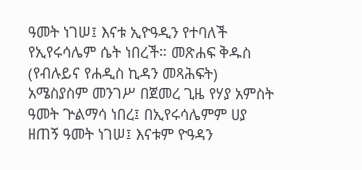ዓመት ነገሠ፤ እናቱ ኢዮዓዲን የተባለች የኢየሩሳሌም ሴት ነበረች። መጽሐፍ ቅዱስ (የብሉይና የሐዲስ ኪዳን መጻሕፍት) አሜስያስም መንገሥ በጀመረ ጊዜ የሃያ አምስት ዓመት ጕልማሳ ነበረ፤ በኢየሩሳሌምም ሀያ ዘጠኝ ዓመት ነገሠ፤ እናቱም ዮዓዳን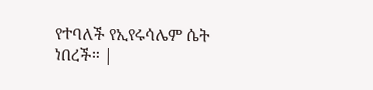የተባለች የኢየሩሳሌም ሴት ነበረች። |